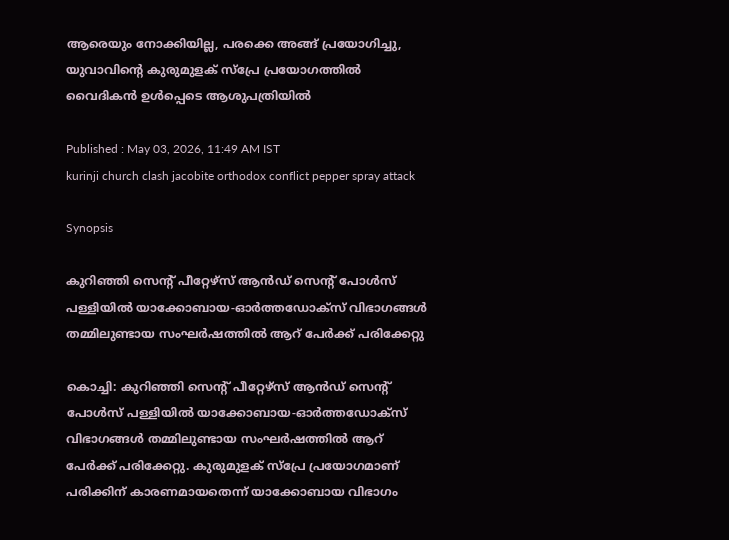ആരെയും നോക്കിയില്ല, പരക്കെ അങ്ങ് പ്രയോഗിച്ചു, യുവാവിന്‍റെ കുരുമുളക് സ്പ്രേ പ്രയോഗത്തിൽ വൈദികൻ ഉൾപ്പെടെ ആശുപത്രിയിൽ

Published : May 03, 2026, 11:49 AM IST
kurinji church clash jacobite orthodox conflict pepper spray attack

Synopsis

കുറിഞ്ഞി സെന്‍റ് പീറ്റേഴ്സ് ആൻഡ് സെന്‍റ് പോൾസ് പള്ളിയിൽ യാക്കോബായ-ഓർത്തഡോക്സ് വിഭാഗങ്ങൾ തമ്മിലുണ്ടായ സംഘർഷത്തിൽ ആറ് പേർക്ക് പരിക്കേറ്റു

കൊച്ചി: കുറിഞ്ഞി സെന്‍റ് പീറ്റേഴ്സ് ആൻഡ് സെന്‍റ് പോൾസ് പള്ളിയിൽ യാക്കോബായ-ഓർത്തഡോക്സ് വിഭാഗങ്ങൾ തമ്മിലുണ്ടായ സംഘർഷത്തിൽ ആറ് പേർക്ക് പരിക്കേറ്റു. കുരുമുളക് സ്പ്രേ പ്രയോഗമാണ് പരിക്കിന് കാരണമായതെന്ന് യാക്കോബായ വിഭാഗം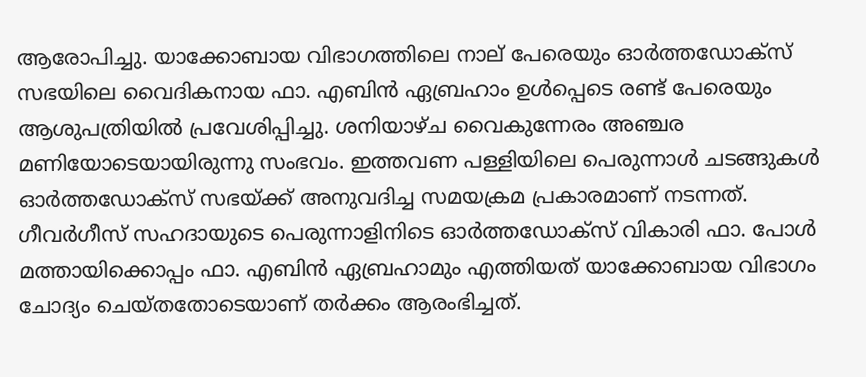ആരോപിച്ചു. യാക്കോബായ വിഭാഗത്തിലെ നാല് പേരെയും ഓർത്തഡോക്സ് സഭയിലെ വൈദികനായ ഫാ. എബിൻ ഏബ്രഹാം ഉൾപ്പെടെ രണ്ട് പേരെയും ആശുപത്രിയിൽ പ്രവേശിപ്പിച്ചു. ശനിയാഴ്ച വൈകുന്നേരം അഞ്ചര മണിയോടെയായിരുന്നു സംഭവം. ഇത്തവണ പള്ളിയിലെ പെരുന്നാൾ ചടങ്ങുകൾ ഓർത്തഡോക്സ് സഭയ്ക്ക് അനുവദിച്ച സമയക്രമ പ്രകാരമാണ് നടന്നത്. ഗീവർഗീസ് സഹദായുടെ പെരുന്നാളിനിടെ ഓർത്തഡോക്സ് വികാരി ഫാ. പോൾ മത്തായിക്കൊപ്പം ഫാ. എബിൻ ഏബ്രഹാമും എത്തിയത് യാക്കോബായ വിഭാഗം ചോദ്യം ചെയ്തതോടെയാണ് തർക്കം ആരംഭിച്ചത്.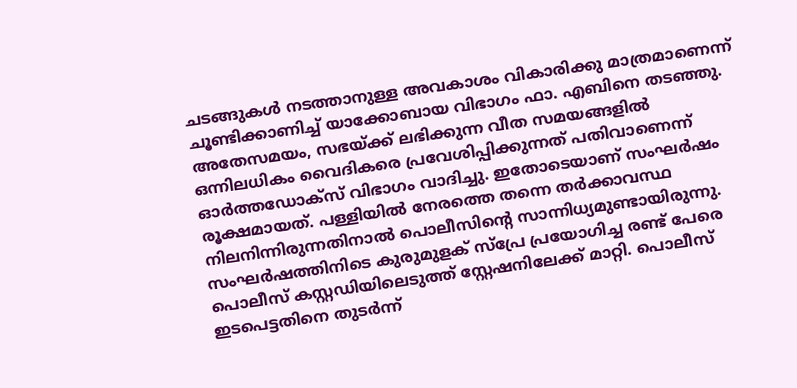ചടങ്ങുകൾ നടത്താനുള്ള അവകാശം വികാരിക്കു മാത്രമാണെന്ന് ചൂണ്ടിക്കാണിച്ച് യാക്കോബായ വിഭാഗം ഫാ. എബിനെ തടഞ്ഞു. അതേസമയം, സഭയ്ക്ക് ലഭിക്കുന്ന വീത സമയങ്ങളിൽ ഒന്നിലധികം വൈദികരെ പ്രവേശിപ്പിക്കുന്നത് പതിവാണെന്ന് ഓർത്തഡോക്സ് വിഭാഗം വാദിച്ചു. ഇതോടെയാണ് സംഘർഷം രൂക്ഷമായത്. പള്ളിയിൽ നേരത്തെ തന്നെ തർക്കാവസ്ഥ നിലനിന്നിരുന്നതിനാൽ പൊലീസിന്‍റെ സാന്നിധ്യമുണ്ടായിരുന്നു. സംഘർഷത്തിനിടെ കുരുമുളക് സ്പ്രേ പ്രയോഗിച്ച രണ്ട് പേരെ പൊലീസ് കസ്റ്റഡിയിലെടുത്ത് സ്റ്റേഷനിലേക്ക് മാറ്റി. പൊലീസ് ഇടപെട്ടതിനെ തുടർന്ന്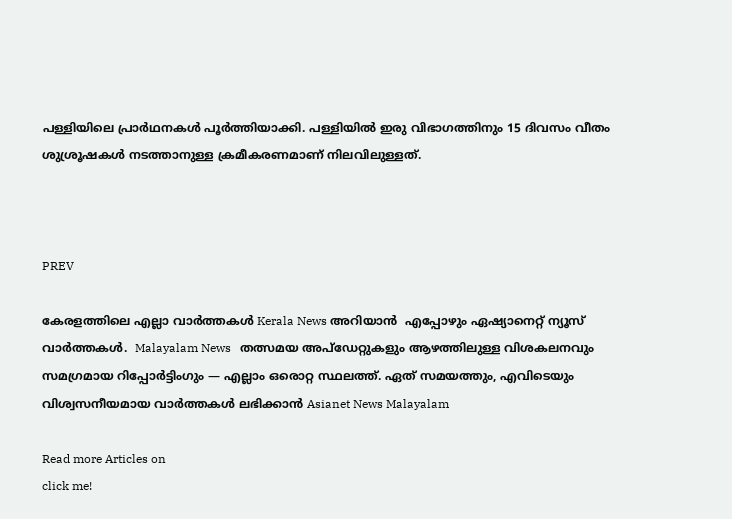പള്ളിയിലെ പ്രാർഥനകൾ പൂർത്തിയാക്കി. പള്ളിയിൽ ഇരു വിഭാഗത്തിനും 15 ദിവസം വീതം ശുശ്രൂഷകൾ നടത്താനുള്ള ക്രമീകരണമാണ് നിലവിലുള്ളത്.



PREV

കേരളത്തിലെ എല്ലാ വാർത്തകൾ Kerala News അറിയാൻ  എപ്പോഴും ഏഷ്യാനെറ്റ് ന്യൂസ് വാർത്തകൾ.  Malayalam News   തത്സമയ അപ്‌ഡേറ്റുകളും ആഴത്തിലുള്ള വിശകലനവും സമഗ്രമായ റിപ്പോർട്ടിംഗും — എല്ലാം ഒരൊറ്റ സ്ഥലത്ത്. ഏത് സമയത്തും, എവിടെയും വിശ്വസനീയമായ വാർത്തകൾ ലഭിക്കാൻ Asianet News Malayalam

Read more Articles on
click me!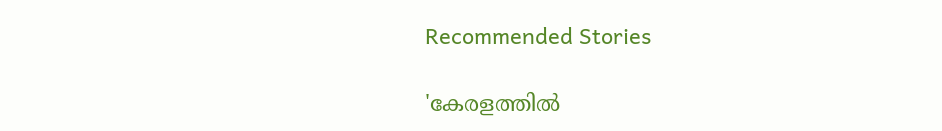Recommended Stories

'കേരളത്തില്‍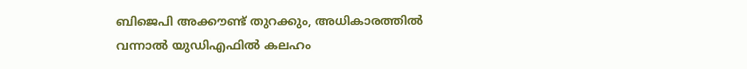ബിജെപി അക്കൗണ്ട് തുറക്കും, അധികാരത്തിൽ വന്നാൽ യുഡിഎഫിൽ കലഹം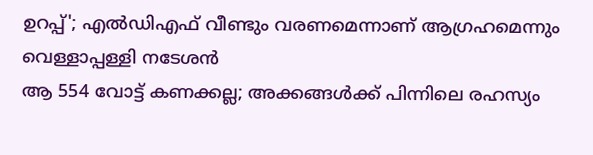ഉറപ്പ്'; എൽഡിഎഫ് വീണ്ടും വരണമെന്നാണ് ആഗ്രഹമെന്നും വെള്ളാപ്പള്ളി നടേശൻ
ആ 554 വോട്ട് കണക്കല്ല; അക്കങ്ങൾക്ക് പിന്നിലെ രഹസ്യം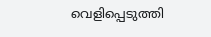വെളിപ്പെടുത്തി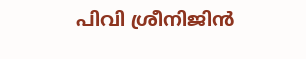പിവി ശ്രീനിജിൻ